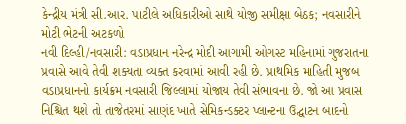કેન્દ્રીય મંત્રી સી.આર. પાટીલે અધિકારીઓ સાથે યોજી સમીક્ષા બેઠક; નવસારીને મોટી ભેટની અટકળો
નવી દિલ્હી/નવસારી: વડાપ્રધાન નરેન્દ્ર મોદી આગામી ઓગસ્ટ મહિનામાં ગુજરાતના પ્રવાસે આવે તેવી શક્યતા વ્યક્ત કરવામાં આવી રહી છે. પ્રાથમિક માહિતી મુજબ વડાપ્રધાનનો કાર્યક્રમ નવસારી જિલ્લામાં યોજાય તેવી સંભાવના છે. જો આ પ્રવાસ નિશ્ચિત થશે તો તાજેતરમાં સાણંદ ખાતે સેમિકન્ડક્ટર પ્લાન્ટના ઉદ્ઘાટન બાદનો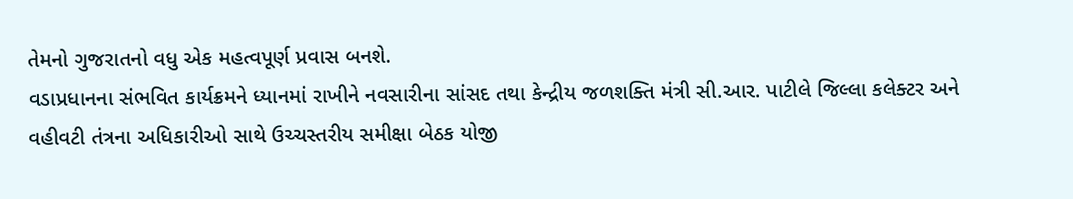તેમનો ગુજરાતનો વધુ એક મહત્વપૂર્ણ પ્રવાસ બનશે.
વડાપ્રધાનના સંભવિત કાર્યક્રમને ધ્યાનમાં રાખીને નવસારીના સાંસદ તથા કેન્દ્રીય જળશક્તિ મંત્રી સી.આર. પાટીલે જિલ્લા કલેક્ટર અને વહીવટી તંત્રના અધિકારીઓ સાથે ઉચ્ચસ્તરીય સમીક્ષા બેઠક યોજી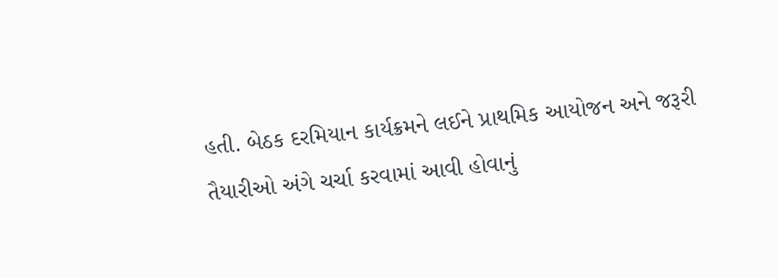હતી. બેઠક દરમિયાન કાર્યક્રમને લઈને પ્રાથમિક આયોજન અને જરૂરી તૈયારીઓ અંગે ચર્ચા કરવામાં આવી હોવાનું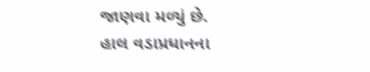જાણવા મળ્યું છે.
હાલ વડાપ્રધાનના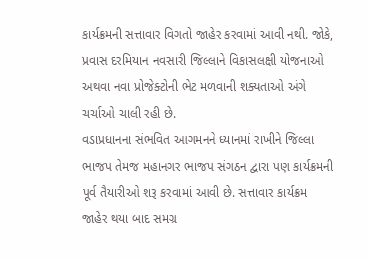કાર્યક્રમની સત્તાવાર વિગતો જાહેર કરવામાં આવી નથી. જોકે, પ્રવાસ દરમિયાન નવસારી જિલ્લાને વિકાસલક્ષી યોજનાઓ અથવા નવા પ્રોજેક્ટોની ભેટ મળવાની શક્યતાઓ અંગે ચર્ચાઓ ચાલી રહી છે.
વડાપ્રધાનના સંભવિત આગમનને ધ્યાનમાં રાખીને જિલ્લા ભાજપ તેમજ મહાનગર ભાજપ સંગઠન દ્વારા પણ કાર્યક્રમની પૂર્વ તૈયારીઓ શરૂ કરવામાં આવી છે. સત્તાવાર કાર્યક્રમ જાહેર થયા બાદ સમગ્ર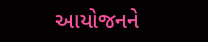આયોજનને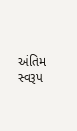અંતિમ સ્વરૂપ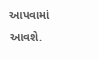આપવામાં આવશે.